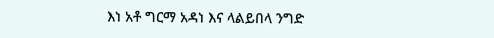እነ አቶ ግርማ አዳነ እና ላልይበላ ንግድ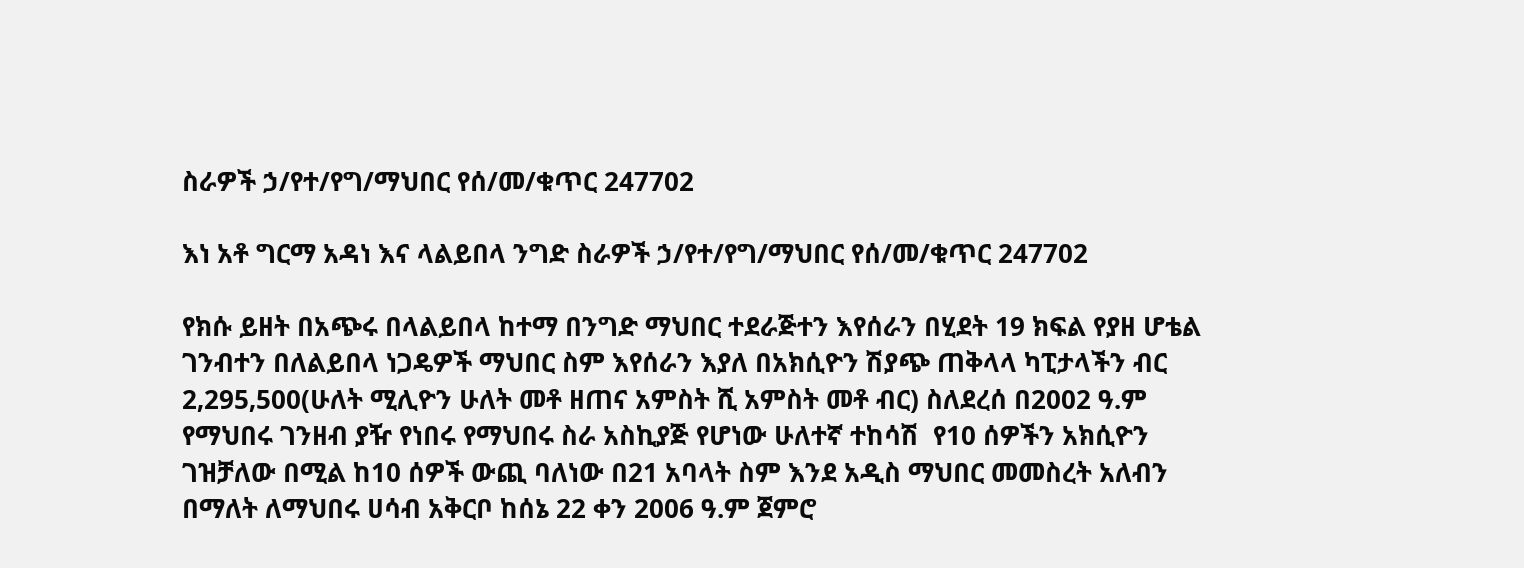ስራዎች ኃ/የተ/የግ/ማህበር የሰ/መ/ቁጥር 247702

እነ አቶ ግርማ አዳነ እና ላልይበላ ንግድ ስራዎች ኃ/የተ/የግ/ማህበር የሰ/መ/ቁጥር 247702

የክሱ ይዘት በአጭሩ በላልይበላ ከተማ በንግድ ማህበር ተደራጅተን እየሰራን በሂደት 19 ክፍል የያዘ ሆቴል ገንብተን በለልይበላ ነጋዴዎች ማህበር ስም እየሰራን እያለ በአክሲዮን ሽያጭ ጠቅላላ ካፒታላችን ብር 2‚295‚500(ሁለት ሚሊዮን ሁለት መቶ ዘጠና አምስት ሺ አምስት መቶ ብር) ስለደረሰ በ2002 ዓ.ም የማህበሩ ገንዘብ ያዥ የነበሩ የማህበሩ ስራ አስኪያጅ የሆነው ሁለተኛ ተከሳሽ  የ10 ሰዎችን አክሲዮን ገዝቻለው በሚል ከ10 ሰዎች ውጪ ባለነው በ21 አባላት ስም እንደ አዲስ ማህበር መመስረት አለብን በማለት ለማህበሩ ሀሳብ አቅርቦ ከሰኔ 22 ቀን 2006 ዓ.ም ጀምሮ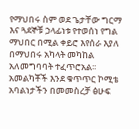የማህበሩ ስም ወደ ጌታቸው ግርማ እና ጓደኞቹ ኃላፊነቱ የተወሰነ የግል ማህበር በሚል ቀይሮ እየሰራ እያለ በማህበሩ አካላት መካከል አለመግባባት ተፈጥሮአል፡፡አመልካቾች እንደ ቁጥጥር ኮሚቴ አባልነታችን በመመስረቻ ፅሁፍ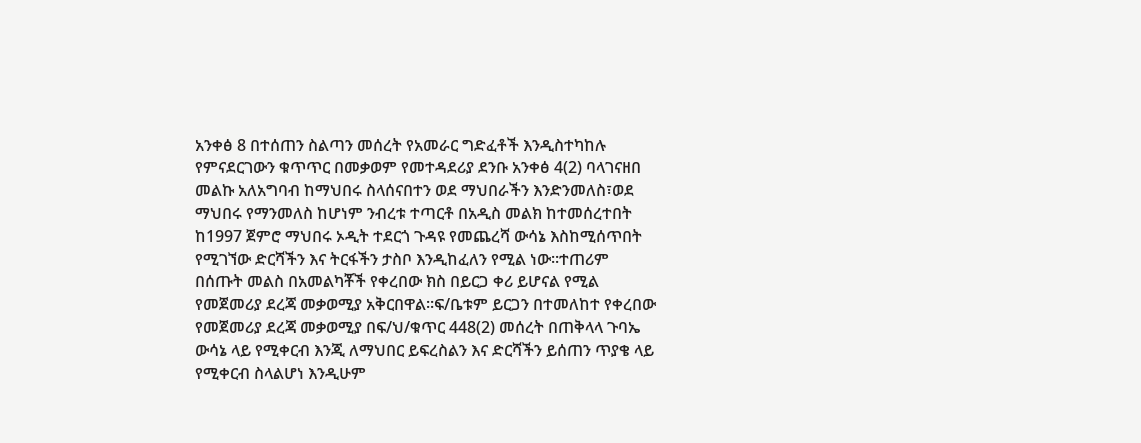አንቀፅ 8 በተሰጠን ስልጣን መሰረት የአመራር ግድፈቶች እንዲስተካከሉ የምናደርገውን ቁጥጥር በመቃወም የመተዳደሪያ ደንቡ አንቀፅ 4(2) ባላገናዘበ መልኩ አለአግባብ ከማህበሩ ስላሰናበተን ወደ ማህበራችን እንድንመለስ፣ወደ ማህበሩ የማንመለስ ከሆነም ንብረቱ ተጣርቶ በአዲስ መልክ ከተመሰረተበት ከ1997 ጀምሮ ማህበሩ ኦዲት ተደርጎ ጉዳዩ የመጨረሻ ውሳኔ እስከሚሰጥበት የሚገኘው ድርሻችን እና ትርፋችን ታስቦ እንዲከፈለን የሚል ነው፡፡ተጠሪም በሰጡት መልስ በአመልካቾች የቀረበው ክስ በይርጋ ቀሪ ይሆናል የሚል የመጀመሪያ ደረጃ መቃወሚያ አቅርበዋል፡፡ፍ/ቤቱም ይርጋን በተመለከተ የቀረበው የመጀመሪያ ደረጃ መቃወሚያ በፍ/ህ/ቁጥር 448(2) መሰረት በጠቅላላ ጉባኤ ውሳኔ ላይ የሚቀርብ እንጂ ለማህበር ይፍረስልን እና ድርሻችን ይሰጠን ጥያቄ ላይ የሚቀርብ ስላልሆነ እንዲሁም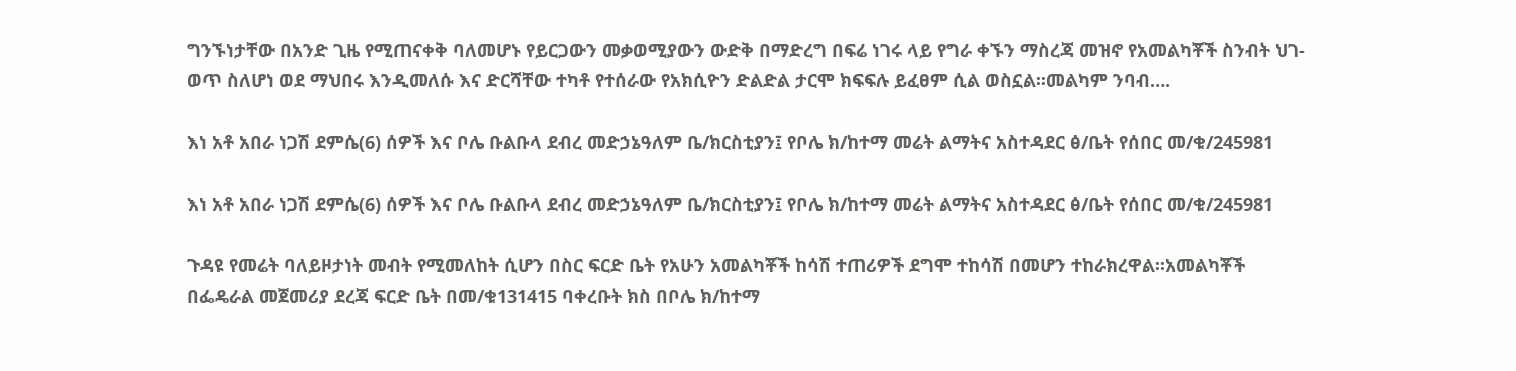ግንኙነታቸው በአንድ ጊዜ የሚጠናቀቅ ባለመሆኑ የይርጋውን መቃወሚያውን ውድቅ በማድረግ በፍሬ ነገሩ ላይ የግራ ቀኙን ማስረጃ መዝኖ የአመልካቾች ስንብት ህገ-ወጥ ስለሆነ ወደ ማህበሩ እንዲመለሱ እና ድርሻቸው ተካቶ የተሰራው የአክሲዮን ድልድል ታርሞ ክፍፍሉ ይፈፀም ሲል ወስኗል፡፡መልካም ንባብ….

እነ አቶ አበራ ነጋሽ ደምሴ(6) ሰዎች እና ቦሌ ቡልቡላ ደብረ መድኃኔዓለም ቤ/ክርስቲያን፤ የቦሌ ክ/ከተማ መሬት ልማትና አስተዳደር ፅ/ቤት የሰበር መ/ቁ/245981

እነ አቶ አበራ ነጋሽ ደምሴ(6) ሰዎች እና ቦሌ ቡልቡላ ደብረ መድኃኔዓለም ቤ/ክርስቲያን፤ የቦሌ ክ/ከተማ መሬት ልማትና አስተዳደር ፅ/ቤት የሰበር መ/ቁ/245981

ጉዳዩ የመሬት ባለይዞታነት መብት የሚመለከት ሲሆን በስር ፍርድ ቤት የአሁን አመልካቾች ከሳሽ ተጠሪዎች ደግሞ ተከሳሽ በመሆን ተከራክረዋል፡፡አመልካቾች በፌዴራል መጀመሪያ ደረጃ ፍርድ ቤት በመ/ቁ131415 ባቀረቡት ክስ በቦሌ ክ/ከተማ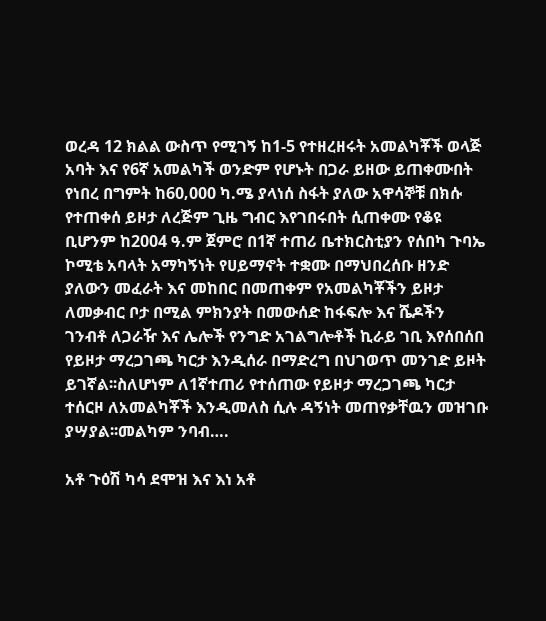ወረዳ 12 ክልል ውስጥ የሚገኝ ከ1-5 የተዘረዘሩት አመልካቾች ወላጅ አባት እና የ6ኛ አመልካች ወንድም የሆኑት በጋራ ይዘው ይጠቀሙበት የነበረ በግምት ከ60‚000 ካ.ሜ ያላነሰ ስፋት ያለው አዋሳኞቹ በክሱ የተጠቀሰ ይዞታ ለረጅም ጊዜ ግብር እየገበሩበት ሲጠቀሙ የቆዩ ቢሆንም ከ2004 ዓ.ም ጀምሮ በ1ኛ ተጠሪ ቤተክርስቲያን የሰበካ ጉባኤ ኮሚቴ አባላት አማካኝነት የሀይማኖት ተቋሙ በማህበረሰቡ ዘንድ ያለውን መፈራት እና መከበር በመጠቀም የአመልካቾችን ይዞታ ለመቃብር ቦታ በሚል ምክንያት በመውሰድ ከፋፍሎ እና ሼዶችን ገንብቶ ለጋራዥ እና ሌሎች የንግድ አገልግሎቶች ኪራይ ገቢ እየሰበሰበ የይዞታ ማረጋገጫ ካርታ እንዲሰራ በማድረግ በህገወጥ መንገድ ይዞት ይገኛል፡፡ስለሆነም ለ1ኛተጠሪ የተሰጠው የይዞታ ማረጋገጫ ካርታ ተሰርዞ ለአመልካቾች እንዲመለስ ሲሉ ዳኝነት መጠየቃቸዉን መዝገቡ ያሣያል፡፡መልካም ንባብ….

አቶ ጉዕሽ ካሳ ደሞዝ እና እነ አቶ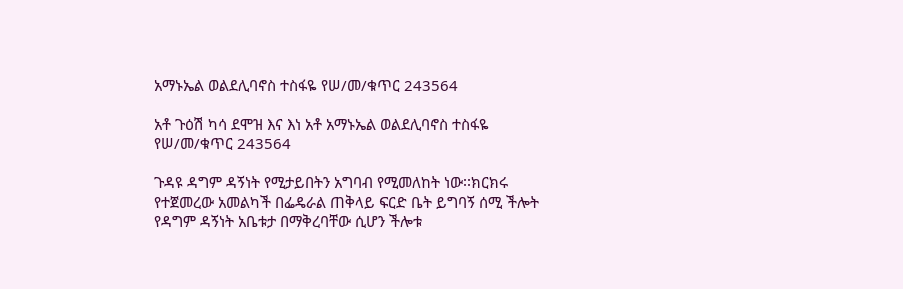አማኑኤል ወልደሊባኖስ ተስፋዬ የሠ/መ/ቁጥር 243564

አቶ ጉዕሽ ካሳ ደሞዝ እና እነ አቶ አማኑኤል ወልደሊባኖስ ተስፋዬ የሠ/መ/ቁጥር 243564

ጉዳዩ ዳግም ዳኝነት የሚታይበትን አግባብ የሚመለከት ነው፡፡ክርክሩ የተጀመረው አመልካች በፌዴራል ጠቅላይ ፍርድ ቤት ይግባኝ ሰሚ ችሎት የዳግም ዳኝነት አቤቱታ በማቅረባቸው ሲሆን ችሎቱ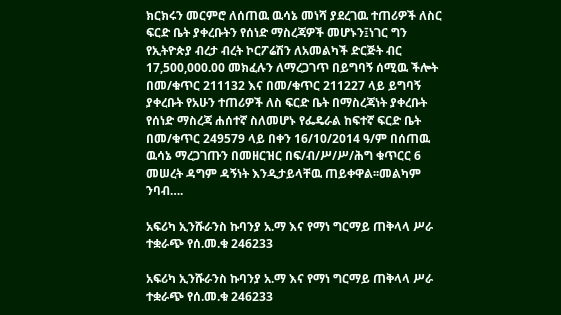ክርክሩን መርምሮ ለሰጠዉ ዉሳኔ መነሻ ያደረገዉ ተጠሪዎች ለስር ፍርድ ቤት ያቀረቡትን የሰነድ ማስረጃዎች መሆኑን፤ነገር ግን የኢትዮጵያ ብረታ ብረት ኮርፖሬሽን ለአመልካች ድርጅት ብር 17,500,000.00 መክፈሉን ለማረጋገጥ በይግባኝ ሰሚዉ ችሎት በመ/ቁጥር 211132 እና በመ/ቁጥር 211227 ላይ ይግባኝ ያቀረቡት የአሁን ተጠሪዎች ለስ ፍርድ ቤት በማስረጃነት ያቀረቡት የሰነድ ማስረጃ ሐሰተኛ ስለመሆኑ የፌዴራል ከፍተኛ ፍርድ ቤት በመ/ቁጥር 249579 ላይ በቀን 16/10/2014 ዓ/ም በሰጠዉ ዉሳኔ ማረጋገጡን በመዘርዝር በፍ/ብ/ሥ/ሥ/ሕግ ቁጥርር 6 መሠረት ዳግም ዳኝነት እንዲታይላቸዉ ጠይቀዋል፡፡መልካም ንባብ….

አፍሪካ ኢንሹራንስ ኩባንያ አ.ማ እና የማነ ግርማይ ጠቅላላ ሥራ ተቋራጭ የሰ.መ.ቁ 246233

አፍሪካ ኢንሹራንስ ኩባንያ አ.ማ እና የማነ ግርማይ ጠቅላላ ሥራ ተቋራጭ የሰ.መ.ቁ 246233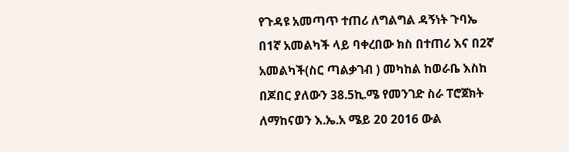የጉዳዩ አመጣጥ ተጠሪ ለግልግል ዳኝነት ጉባኤ በ1ኛ አመልካች ላይ ባቀረበው ክስ በተጠሪ እና በ2ኛ አመልካች(ስር ጣልቃገብ ) መካከል ከወራቤ እስከ በጆበር ያለውን 38.5ኪ.ሜ የመንገድ ስራ ፐሮጀክት ለማከናወን እ.ኤ.አ ሜይ 20 2016 ውል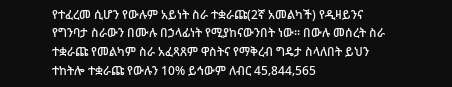የተፈረመ ሲሆን የውሉም አይነት ስራ ተቋራጩ(2ኛ አመልካች) የዲዛይንና የግንባታ ስራውን በሙሉ በኃላፊነት የሚያከናውንበት ነው፡፡ በውሉ መሰረት ስራ ተቋራጩ የመልካም ስራ አፈጻጸም ዋስትና የማቅረብ ግዴታ ስላለበት ይህን ተከትሎ ተቋራጩ የውሉን 10% ይኅውም ለብር 45‚844‚565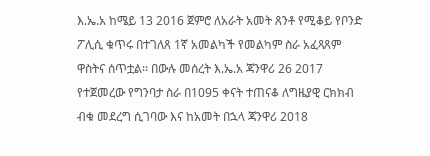እ.ኤ.አ ከሜይ 13 2016 ጀምሮ ለአራት አመት ጸንቶ የሚቆይ የቦንድ ፖሊሲ ቁጥሩ በተገለጸ 1ኛ አመልካች የመልካም ስራ አፈጻጸም ዋስትና ሰጥቷል፡፡ በውሉ መሰረት እ.ኤ.አ ጃንዋሪ 26 2017 የተጀመረው የግንባታ ስራ በ1095 ቀናት ተጠናቆ ለግዜያዊ ርክክብ ብቁ መደረግ ሲገባው እና ከአመት በኋላ ጃንዋሪ 2018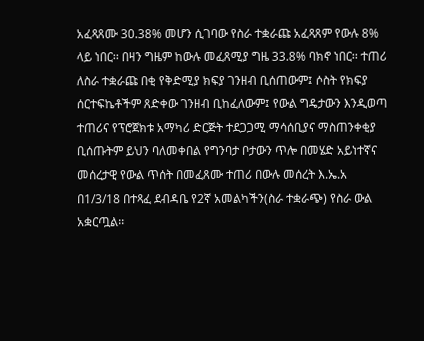አፈጻጸሙ 30.38% መሆን ሲገባው የስራ ተቋራጩ አፈጻጸም የውሉ 8% ላይ ነበር፡፡ በዛን ግዜም ከውሉ መፈጸሚያ ግዜ 33.8% ባክኖ ነበር፡፡ ተጠሪ ለስራ ተቋራጩ በቂ የቅድሚያ ክፍያ ገንዘብ ቢሰጠውም፤ ሶስት የክፍያ ሰርተፍኬቶችም ጸድቀው ገንዘብ ቢከፈለውም፤ የውል ግዴታውን እንዲወጣ ተጠሪና የፕሮጀክቱ አማካሪ ድርጅት ተደጋጋሚ ማሳሰቢያና ማስጠንቀቂያ ቢሰጡትም ይህን ባለመቀበል የግንባታ ቦታውን ጥሎ በመሄድ አይነተኛና መሰረታዊ የውል ጥሰት በመፈጸሙ ተጠሪ በውሉ መሰረት እ.ኤ.አ በ1/3/18 በተጻፈ ደብዳቤ የ2ኛ አመልካችን(ስራ ተቋራጭ) የስራ ውል አቋርጧል፡፡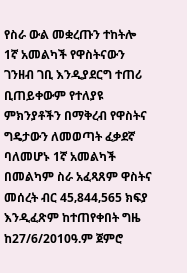የስራ ውል መቋረጡን ተከትሎ 1ኛ አመልካች የዋስትናውን ገንዘብ ገቢ እንዲያደርግ ተጠሪ ቢጠይቀውም የተለያዩ ምክንያቶችን በማቅረብ የዋስትና ግዴታውን ለመወጣት ፈቃደኛ ባለመሆኑ 1ኛ አመልካች በመልካም ስራ አፈጻጸም ዋስትና መሰረት ብር 45‚844‚565 ክፍያ እንዲፈጽም ከተጠየቀበት ግዜ ከ27/6/2010ዓ.ም ጀምሮ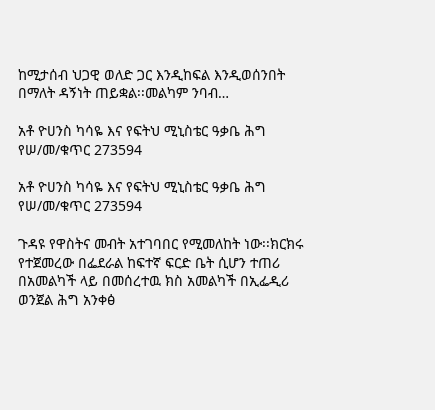ከሚታሰብ ህጋዊ ወለድ ጋር እንዲከፍል እንዲወሰንበት በማለት ዳኝነት ጠይቋል፡፡መልካም ንባብ…

አቶ ዮሀንስ ካሳዬ እና የፍትህ ሚኒስቴር ዓቃቤ ሕግ የሠ/መ/ቁጥር 273594

አቶ ዮሀንስ ካሳዬ እና የፍትህ ሚኒስቴር ዓቃቤ ሕግ የሠ/መ/ቁጥር 273594

ጉዳዩ የዋስትና መብት አተገባበር የሚመለከት ነው፡፡ክርክሩ የተጀመረው በፌደራል ከፍተኛ ፍርድ ቤት ሲሆን ተጠሪ በአመልካች ላይ በመሰረተዉ ክስ አመልካች በኢፌዲሪ ወንጀል ሕግ አንቀፅ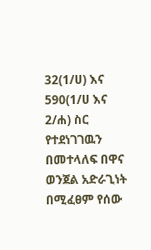32(1/ሀ) እና 590(1/ሀ እና 2/ሐ) ስር የተደነገገዉን በመተላለፍ በዋና ወንጀል አድራጊነት በሚፈፀም የሰው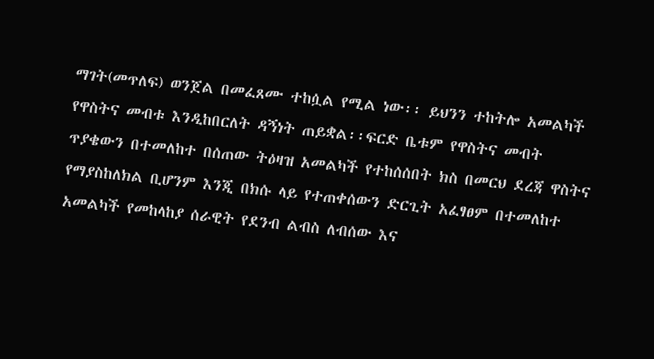ማገት(መጥለፍ) ወንጀል በመፈጸሙ ተከሷል የሚል ነው፡፡ ይህንን ተከትሎ አመልካች የዋስትና መብቱ እንዲከበርለት ዳኝነት ጠይቋል፡፡ፍርድ ቤቱም የዋስትና መብት ጥያቄውን በተመለከተ በሰጠው ትዕዛዝ አመልካች የተከሰሰበት ክስ በመርህ ደረጃ ዋስትና የማያስከለክል ቢሆንም እንጂ በክሱ ላይ የተጠቀሰውን ድርጊት አፈፃፀም በተመለከተ አመልካች የመከላከያ ሰራዊት የደንብ ልብስ ለብሰው እና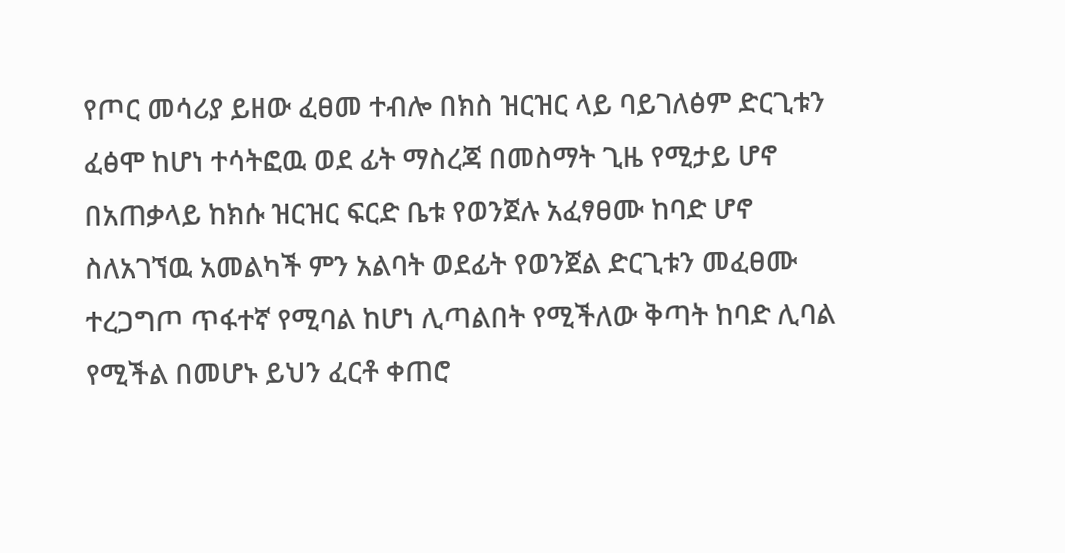የጦር መሳሪያ ይዘው ፈፀመ ተብሎ በክስ ዝርዝር ላይ ባይገለፅም ድርጊቱን ፈፅሞ ከሆነ ተሳትፎዉ ወደ ፊት ማስረጃ በመስማት ጊዜ የሚታይ ሆኖ በአጠቃላይ ከክሱ ዝርዝር ፍርድ ቤቱ የወንጀሉ አፈፃፀሙ ከባድ ሆኖ ስለአገኘዉ አመልካች ምን አልባት ወደፊት የወንጀል ድርጊቱን መፈፀሙ ተረጋግጦ ጥፋተኛ የሚባል ከሆነ ሊጣልበት የሚችለው ቅጣት ከባድ ሊባል የሚችል በመሆኑ ይህን ፈርቶ ቀጠሮ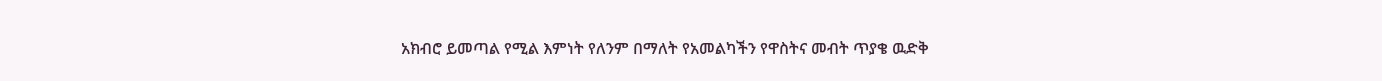አክብሮ ይመጣል የሚል እምነት የለንም በማለት የአመልካችን የዋስትና መብት ጥያቄ ዉድቅ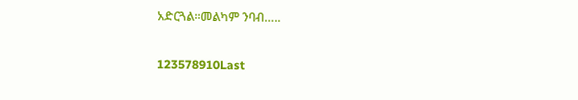አድርጓል፡፡መልካም ንባብ…..

123578910Last